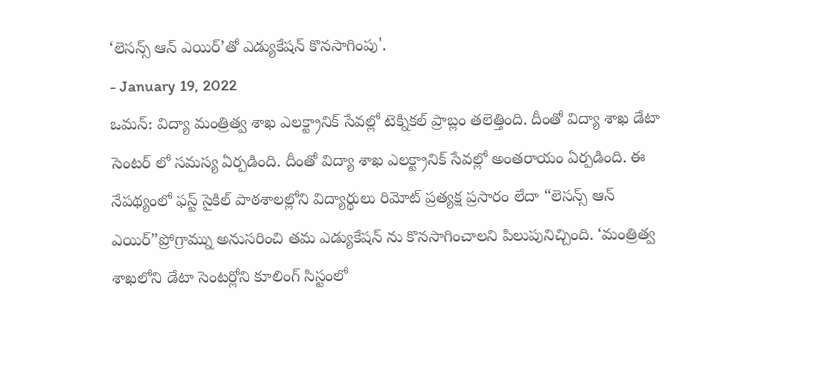‘లెసన్స్ ఆన్ ఎయిర్’తో ఎడ్యుకేషన్ కొనసాగింపు'.
- January 19, 2022
ఒమన్: విద్యా మంత్రిత్వ శాఖ ఎలక్ట్రానిక్ సేవల్లో టెక్నికల్ ప్రాబ్లం తలెత్తింది. దీంతో విద్యా శాఖ డేటా సెంటర్ లో సమస్య ఏర్పడింది. దీంతో విద్యా శాఖ ఎలక్ట్రానిక్ సేవల్లో అంతరాయం ఏర్పడింది. ఈ నేపథ్యంలో ఫస్ట్ సైకిల్ పాఠశాలల్లోని విద్యార్థులు రిమోట్ ప్రత్యక్ష ప్రసారం లేదా “లెసన్స్ ఆన్ ఎయిర్”ప్రోగ్రామ్ను అనుసరించి తమ ఎడ్యుకేషన్ ను కొనసాగించాలని పిలుపునిచ్చింది. ‘మంత్రిత్వ శాఖలోని డేటా సెంటర్లోని కూలింగ్ సిస్టంలో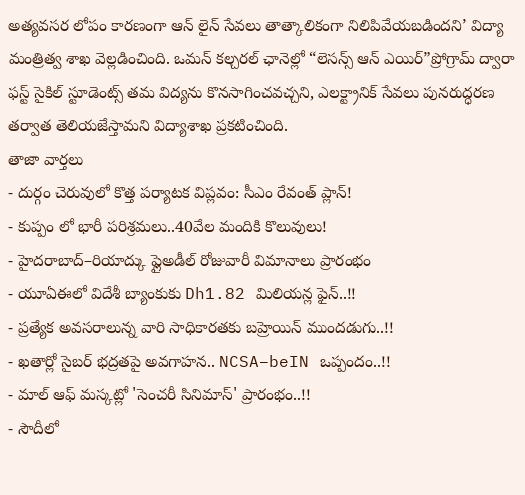అత్యవసర లోపం కారణంగా ఆన్ లైన్ సేవలు తాత్కాలికంగా నిలిపివేయబడిందని’ విద్యా మంత్రిత్వ శాఖ వెల్లడించింది. ఒమన్ కల్చరల్ ఛానెల్లో “లెసన్స్ ఆన్ ఎయిర్”ప్రోగ్రామ్ ద్వారా ఫస్ట్ సైకిల్ స్టూడెంట్స్ తమ విద్యను కొనసాగించవచ్చని, ఎలక్ట్రానిక్ సేవలు పునరుద్ధరణ తర్వాత తెలియజేస్తామని విద్యాశాఖ ప్రకటించింది.
తాజా వార్తలు
- దుర్గం చెరువులో కొత్త పర్యాటక విప్లవం: సీఎం రేవంత్ ప్లాన్!
- కుప్పం లో భారీ పరిశ్రమలు..40వేల మందికి కొలువులు!
- హైదరాబాద్–రియాద్కు ఫ్లైఅడీల్ రోజువారీ విమానాలు ప్రారంభం
- యూఏఈలో విదేశీ బ్యాంకుకు Dh1.82 మిలియన్ల ఫైన్..!!
- ప్రత్యేక అవసరాలున్న వారి సాధికారతకు బహ్రెయిన్ ముందడుగు..!!
- ఖతార్లో సైబర్ భద్రతపై అవగాహన.. NCSA–beIN ఒప్పందం..!!
- మాల్ ఆఫ్ మస్కట్లో 'సెంచరీ సినిమాస్' ప్రారంభం..!!
- సౌదీలో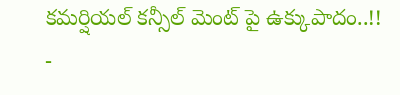కమర్షియల్ కన్సీల్ మెంట్ పై ఉక్కుపాదం..!!
-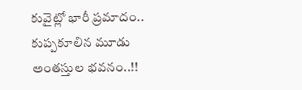కువైట్లో భారీ ప్రమాదం.. కుప్పకూలిన మూడు అంతస్తుల భవనం..!!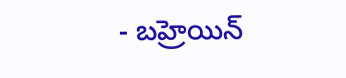- బహ్రెయిన్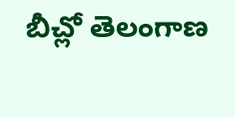బీచ్లో తెలంగాణ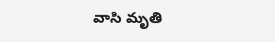వాసి మృతి